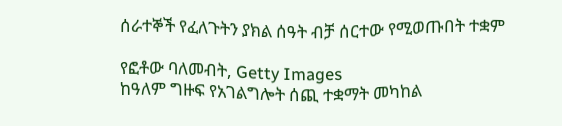ሰራተኞች የፈለጉትን ያክል ሰዓት ብቻ ሰርተው የሚወጡበት ተቋም

የፎቶው ባለመብት, Getty Images
ከዓለም ግዙፍ የአገልግሎት ሰጪ ተቋማት መካከል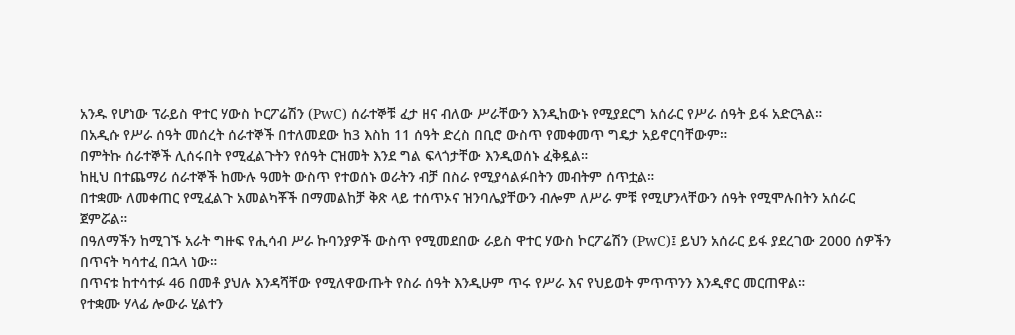አንዱ የሆነው ፕራይስ ዋተር ሃውስ ኮርፖሬሽን (PwC) ሰራተኞቹ ፈታ ዘና ብለው ሥራቸውን እንዲከውኑ የሚያደርግ አሰራር የሥራ ሰዓት ይፋ አድርጓል።
በአዲሱ የሥራ ሰዓት መሰረት ሰራተኞች በተለመደው ከ3 እስከ 11 ሰዓት ድረስ በቢሮ ውስጥ የመቀመጥ ግዴታ አይኖርባቸውም።
በምትኩ ሰራተኞች ሊሰሩበት የሚፈልጉትን የሰዓት ርዝመት እንደ ግል ፍላጎታቸው እንዲወሰኑ ፈቅዷል።
ከዚህ በተጨማሪ ሰራተኞች ከሙሉ ዓመት ውስጥ የተወሰኑ ወራትን ብቻ በስራ የሚያሳልፉበትን መብትም ሰጥቷል።
በተቋሙ ለመቀጠር የሚፈልጉ አመልካቾች በማመልከቻ ቅጽ ላይ ተሰጥኦና ዝንባሌያቸውን ብሎም ለሥራ ምቹ የሚሆንላቸውን ሰዓት የሚሞሉበትን አሰራር ጀምሯል።
በዓለማችን ከሚገኙ አራት ግዙፍ የሒሳብ ሥራ ኩባንያዎች ውስጥ የሚመደበው ራይስ ዋተር ሃውስ ኮርፖሬሽን (PwC)፤ ይህን አሰራር ይፋ ያደረገው 2000 ሰዎችን በጥናት ካሳተፈ በኋላ ነው።
በጥናቱ ከተሳተፉ 46 በመቶ ያህሉ እንዳሻቸው የሚለዋውጡት የስራ ሰዓት እንዲሁም ጥሩ የሥራ እና የህይወት ምጥጥንን እንዲኖር መርጠዋል።
የተቋሙ ሃላፊ ሎውራ ሂልተን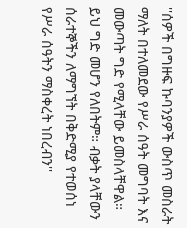''ሰዎች በግዙፍ ኩባንያዎች ውስጥ መስራት ማለት በተለመደው የሥራ ሰዓት መግባት እና መውጣት ግድ የሚላቸው ይመስላቸዋል። ይህ ግድ መሆን የለበትም። ብቃት ያላቸውን ሰራተኞችን ለማግኘት በቅድሚያ የተወሰነ የሥራ ሰዓትን ማስቀረት ነበረብን''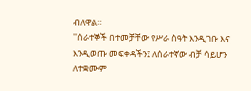ብለዋል።
''ሰራተኞች በተመቻቸው የሥራ ስዓት እንዲገቡ እና እንዲወጡ መፍቀዳችን፤ ለሰራተኛው ብቻ ሳይሆን ለተቋሙም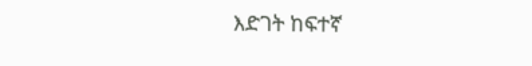እድገት ከፍተኛ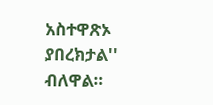አስተዋጽኦ ያበረክታል'' ብለዋል።